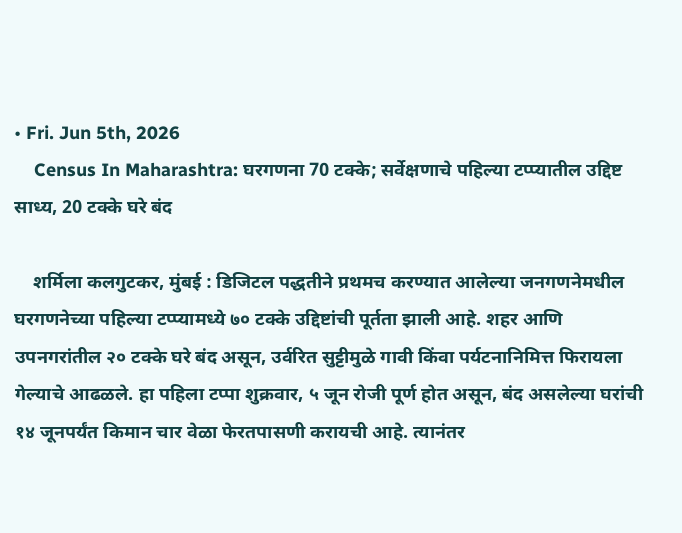• Fri. Jun 5th, 2026
    Census In Maharashtra: घरगणना 70 टक्के; सर्वेक्षणाचे पहिल्या टप्प्यातील उद्दिष्ट साध्य, 20 टक्के घरे बंद

    शर्मिला कलगुटकर, मुंबई : डिजिटल पद्धतीने प्रथमच करण्यात आलेल्या जनगणनेमधील घरगणनेच्या पहिल्या टप्प्यामध्ये ७० टक्के उद्दिष्टांची पूर्तता झाली आहे. शहर आणि उपनगरांतील २० टक्के घरे बंद असून, उर्वरित सुट्टीमुळे गावी किंवा पर्यटनानिमित्त फिरायला गेल्याचे आढळले. हा पहिला टप्पा शुक्रवार, ५ जून रोजी पूर्ण होत असून, बंद असलेल्या घरांची १४ जूनपर्यंत किमान चार वेळा फेरतपासणी करायची आहे. त्यानंतर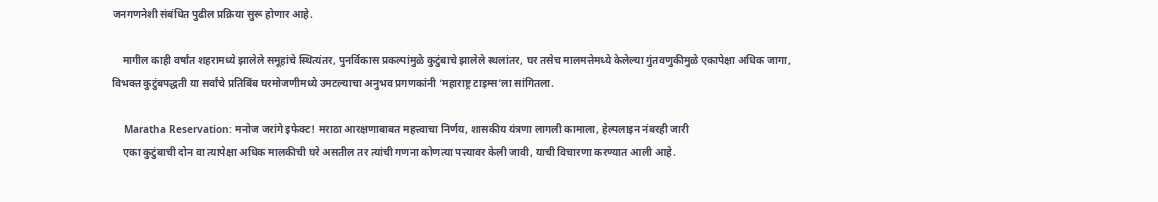जनगणनेशी संबंधित पुढील प्रक्रिया सुरू होणार आहे.

    मागील काही वर्षांत शहरामध्ये झालेले समूहांचे स्थित्यंतर, पुनर्विकास प्रकल्पांमुळे कुटुंबाचे झालेले स्थलांतर, घर तसेच मालमत्तेमध्ये केलेल्या गुंतवणुकीमुळे एकापेक्षा अधिक जागा, विभक्त कुटुंबपद्धती या सर्वांचे प्रतिबिंब घरमोजणीमध्ये उमटल्याचा अनुभव प्रगणकांनी ‘महाराष्ट्र टाइम्स’ला सांगितला.

    Maratha Reservation: मनोज जरांगे इफेक्ट! मराठा आरक्षणाबाबत महत्त्वाचा निर्णय, शासकीय यंत्रणा लागली कामाला, हेल्पलाइन नंबरही जारी
    एका कुटुंबाची दोन वा त्यापेक्षा अधिक मालकीची घरे असतील तर त्यांची गणना कोणत्या पत्त्यावर केली जावी, याची विचारणा करण्यात आली आहे.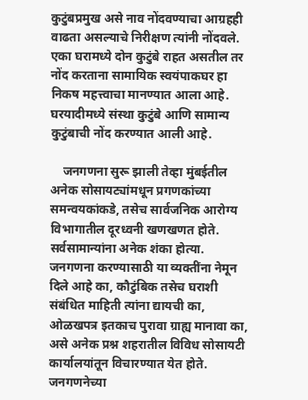कुटुंबप्रमुख असे नाव नोंदवण्याचा आग्रहही वाढता असल्याचे निरीक्षण त्यांनी नोंदवले. एका घरामध्ये दोन कुटुंबे राहत असतील तर नोंद करताना सामायिक स्वयंपाकघर हा निकष महत्त्वाचा मानण्यात आला आहे. घरयादीमध्ये संस्था कुटुंबे आणि सामान्य कुटुंबाची नोंद करण्यात आली आहे.

    जनगणना सुरू झाली तेव्हा मुंबईतील अनेक सोसायट्यांमधून प्रगणकांच्या समन्वयकांकडे, तसेच सार्वजनिक आरोग्य विभागातील दूरध्वनी खणखणत होते. सर्वसामान्यांना अनेक शंका होत्या. जनगणना करण्यासाठी या व्यक्तींना नेमून दिले आहे का, कौटुंबिक तसेच घराशी संबंधित माहिती त्यांना द्यायची का, ओळखपत्र इतकाच पुरावा ग्राह्य मानावा का, असे अनेक प्रश्न शहरातील विविध सोसायटी कार्यालयांतून विचारण्यात येत होते. जनगणनेच्या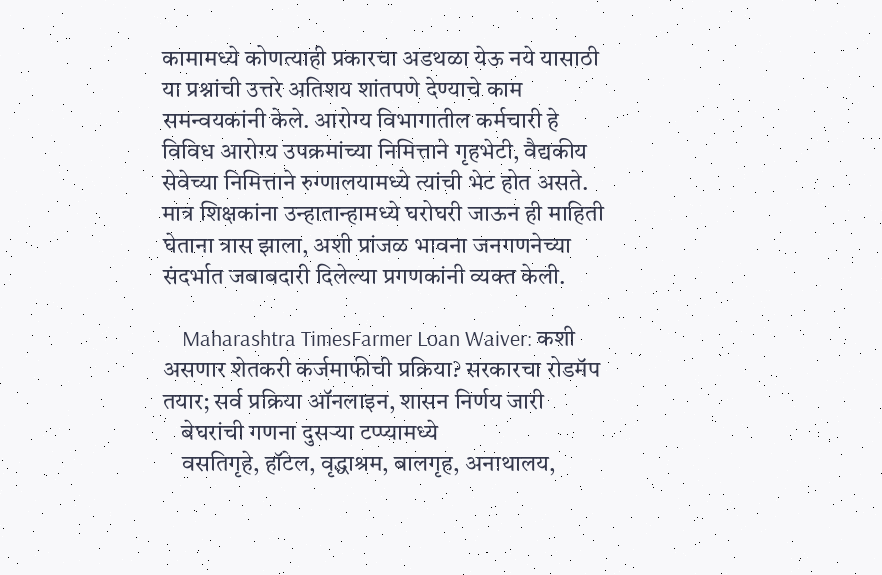कामामध्ये कोणत्याही प्रकारचा अडथळा येऊ नये यासाठी या प्रश्नांची उत्तरे अतिशय शांतपणे देण्याचे काम समन्वयकांनी केले. आरोग्य विभागातील कर्मचारी हे विविध आरोग्य उपक्रमांच्या निमित्ताने गृहभेटी, वैद्यकीय सेवेच्या निमित्ताने रुग्णालयामध्ये त्यांची भेट होत असते. मात्र शिक्षकांना उन्हातान्हामध्ये घरोघरी जाऊन ही माहिती घेताना त्रास झाला, अशी प्रांजळ भावना जनगणनेच्या संदर्भात जबाबदारी दिलेल्या प्रगणकांनी व्यक्त केली.

    Maharashtra TimesFarmer Loan Waiver: कशी असणार शेतकरी कर्जमाफीची प्रक्रिया? सरकारचा रोडमॅप तयार; सर्व प्रक्रिया ऑनलाइन, शासन निर्णय जारी
    बेघरांची गणना दुसऱ्या टप्प्यामध्ये
    वसतिगृहे, हॉटेल, वृद्धाश्रम, बालगृह, अनाथालय,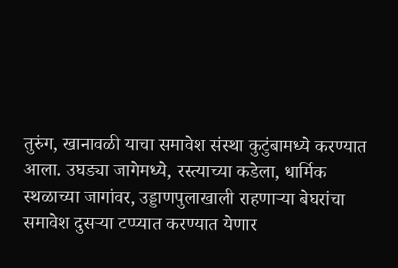तुरुंग, खानावळी याचा समावेश संस्था कुटुंबामध्ये करण्यात आला. उघड्या जागेमध्ये, रस्त्याच्या कडेला, धार्मिक स्थळाच्या जागांवर, उड्डाणपुलाखाली राहणाऱ्या बेघरांचा समावेश दुसऱ्या टप्प्यात करण्यात येणार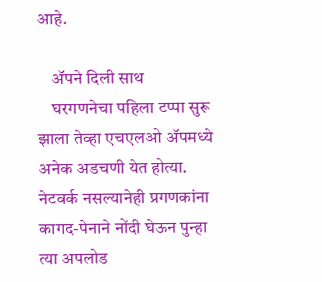आहे.

    ॲपने दिली साथ
    घरगणनेचा पहिला टप्पा सुरू झाला तेव्हा एचएलओ ॲपमध्ये अनेक अडचणी येत होत्या. नेटवर्क नसल्यानेही प्रगणकांना कागद-पेनाने नोंदी घेऊन पुन्हा त्या अपलोड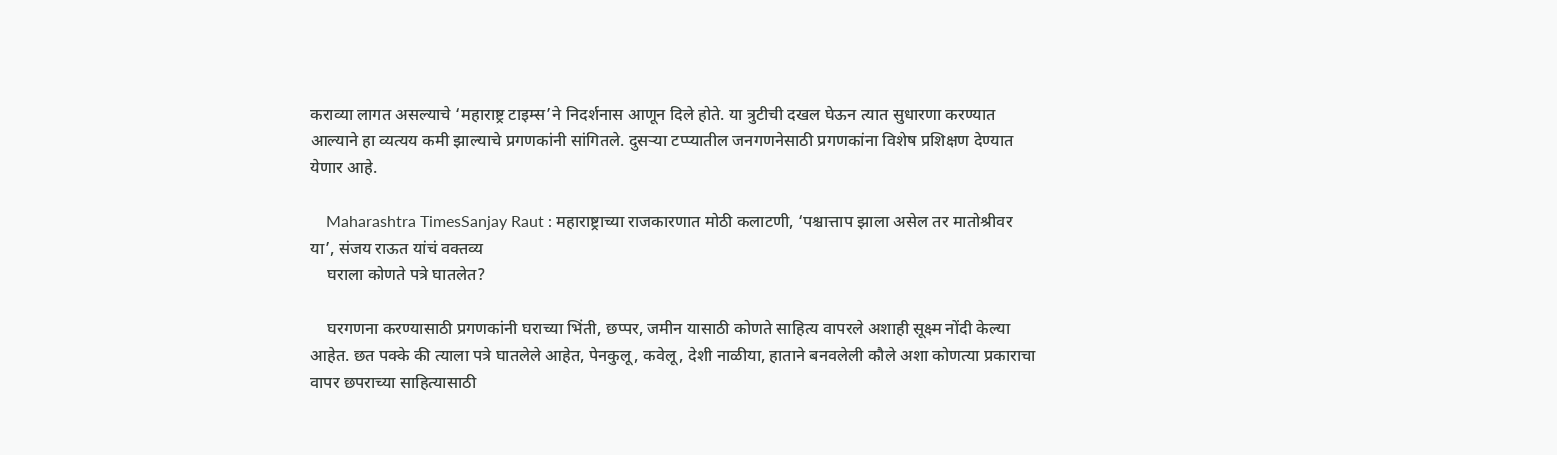कराव्या लागत असल्याचे ‘महाराष्ट्र टाइम्स’ने निदर्शनास आणून दिले होते. या त्रुटीची दखल घेऊन त्यात सुधारणा करण्यात आल्याने हा व्यत्यय कमी झाल्याचे प्रगणकांनी सांगितले. दुसऱ्या टप्प्यातील जनगणनेसाठी प्रगणकांना विशेष प्रशिक्षण देण्यात येणार आहे.

    Maharashtra TimesSanjay Raut : महाराष्ट्राच्या राजकारणात मोठी कलाटणी, ‘पश्चात्ताप झाला असेल तर मातोश्रीवर या’, संजय राऊत यांचं वक्तव्य
    घराला कोणते पत्रे घातलेत?

    घरगणना करण्यासाठी प्रगणकांनी घराच्या भिंती, छप्पर, जमीन यासाठी कोणते साहित्य वापरले अशाही सूक्ष्म नोंदी केल्या आहेत. छत पक्के की त्याला पत्रे घातलेले आहेत, पेनकुलू, कवेलू, देशी नाळीया, हाताने बनवलेली कौले अशा कोणत्या प्रकाराचा वापर छपराच्या साहित्यासाठी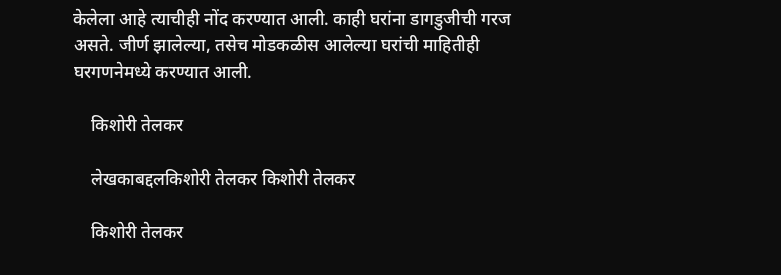केलेला आहे त्याचीही नोंद करण्यात आली. काही घरांना डागडुजीची गरज असते. जीर्ण झालेल्या, तसेच मोडकळीस आलेल्या घरांची माहितीही घरगणनेमध्ये करण्यात आली.

    किशोरी तेलकर

    लेखकाबद्दलकिशोरी तेलकर किशोरी तेलकर

    किशोरी तेलकर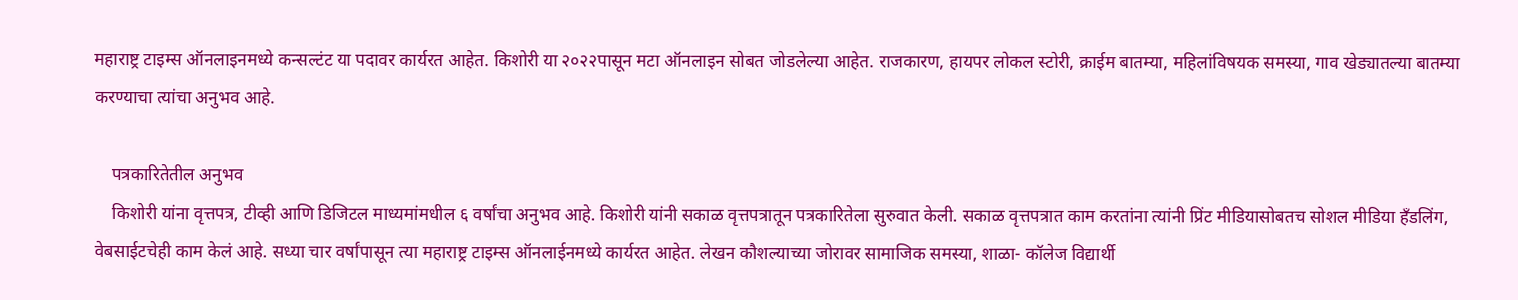महाराष्ट्र टाइम्स ऑनलाइनमध्ये कन्सल्टंट या पदावर कार्यरत आहेत. किशोरी या २०२२पासून मटा ऑनलाइन सोबत जोडलेल्या आहेत. राजकारण, हायपर लोकल स्टोरी, क्राईम बातम्या, महिलांविषयक समस्या, गाव खेड्यातल्या बातम्या करण्याचा त्यांचा अनुभव आहे.

    पत्रकारितेतील अनुभव
    किशोरी यांना वृत्तपत्र, टीव्ही आणि डिजिटल माध्यमांमधील ६ वर्षांचा अनुभव आहे. किशोरी यांनी सकाळ वृत्तपत्रातून पत्रकारितेला सुरुवात केली. सकाळ वृत्तपत्रात काम करतांना त्यांनी प्रिंट मीडियासोबतच सोशल मीडिया हॅंडलिंग, वेबसाईटचेही काम केलं आहे. सध्या चार वर्षांपासून त्या महाराष्ट्र टाइम्स ऑनलाईनमध्ये कार्यरत आहेत. लेखन कौशल्याच्या जोरावर सामाजिक समस्या, शाळा- कॉलेज विद्यार्थी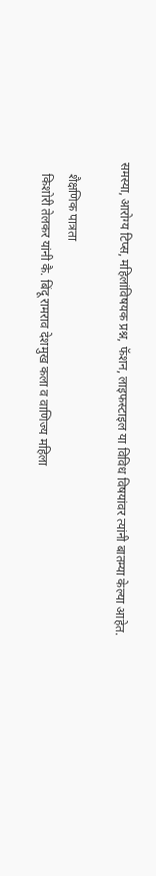समस्या, आरोग्य टिप्स, महिलांविषयक प्रश्न, फॅशन, लाइफस्टाइल या विविध विषयांवर त्यांनी बातम्या केल्या आहेत.

    शैक्षणिक पात्रता
    किशोरी तेलकर यांनी कै. बिंदू रामराव देशमुख कला व वाणिज्य महिला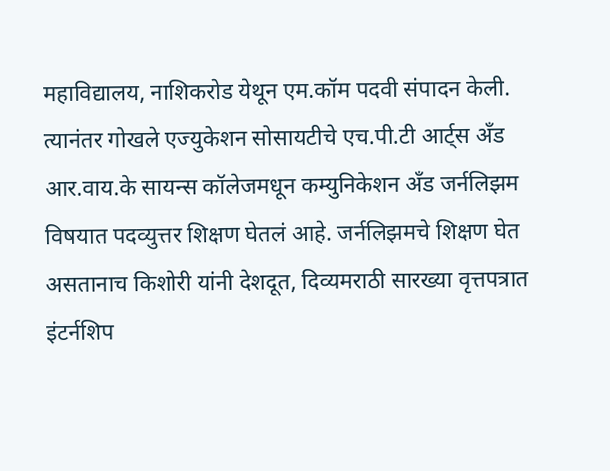महाविद्यालय, नाशिकरोड येथून एम.कॉम पदवी संपादन केली. त्यानंतर गोखले एज्युकेशन सोसायटीचे एच.पी.टी आर्ट्स अँड आर.वाय.के सायन्स कॉलेजमधून कम्युनिकेशन अँड जर्नलिझम विषयात पदव्युत्तर शिक्षण घेतलं आहे. जर्नलिझमचे शिक्षण घेत असतानाच किशोरी यांनी देशदूत, दिव्यमराठी सारख्या वृत्तपत्रात इंटर्नशिप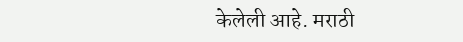केलेली आहे. मराठी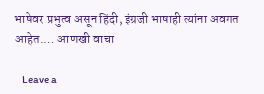भाषेवर प्रभुत्व असून हिंदी, इंग्रजी भाषाही त्यांना अवगत आहेत.… आणखी वाचा

    Leave a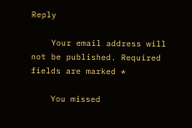Reply

    Your email address will not be published. Required fields are marked *

    You missed